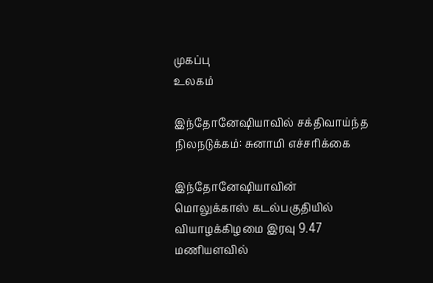முகப்பு
உலகம்

இந்தோனேஷியாவில் சக்திவாய்ந்த நிலநடுக்கம்: சுனாமி எச்சரிக்கை

இந்தோனேஷியாவின் மொலுக்காஸ் கடல்பகுதியில் வியாழக்கிழமை இரவு 9.47 மணியளவில்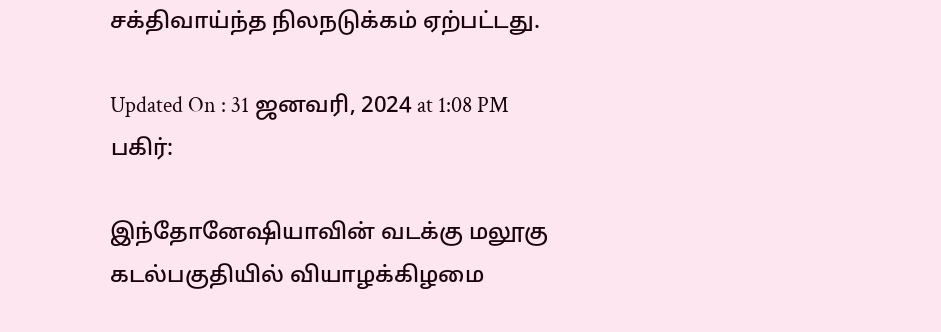சக்திவாய்ந்த நிலநடுக்கம் ஏற்பட்டது.

Updated On : 31 ஜனவரி, 2024 at 1:08 PM
பகிர்:

இந்தோனேஷியாவின் வடக்கு மலூகு கடல்பகுதியில் வியாழக்கிழமை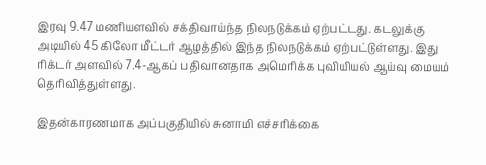இரவு 9.47 மணியளவில் சக்திவாய்ந்த நிலநடுக்கம் ஏற்பட்டது. கடலுக்கு அடியில் 45 கிலோ மீட்டர் ஆழத்தில் இந்த நிலநடுக்கம் ஏற்பட்டுள்ளது. இது ரிக்டர் அளவில் 7.4-ஆகப் பதிவானதாக அமெரிக்க புவியியல் ஆய்வு மையம் தெரிவித்துள்ளது.

இதன்காரணமாக அப்பகுதியில் சுனாமி எச்சரிக்கை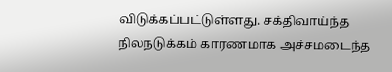விடுக்கப்பட்டுள்ளது. சக்திவாய்ந்த நிலநடுக்கம் காரணமாக அச்சமடைந்த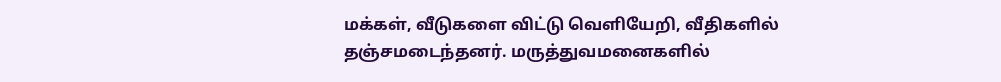மக்கள், வீடுகளை விட்டு வெளியேறி, வீதிகளில் தஞ்சமடைந்தனர். மருத்துவமனைகளில்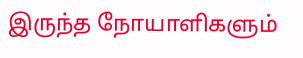இருந்த நோயாளிகளும்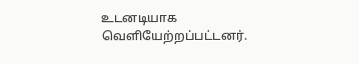உடனடியாக வெளியேற்றப்பட்டனர்.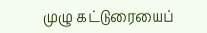முழு கட்டுரையைப்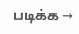படிக்க →